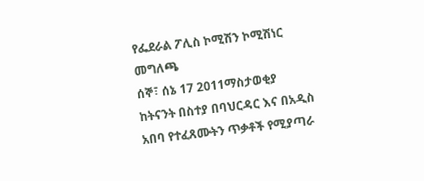የፌደራል ፖሊስ ኮሚሽን ኮሚሽነር መግለጫ
ሰኞ፣ ሰኔ 17 2011ማስታወቂያ
ከትናንት በስተያ በባህርዳር እና በአዲስ አበባ የተፈጸሙትን ጥቃቶች የሚያጣራ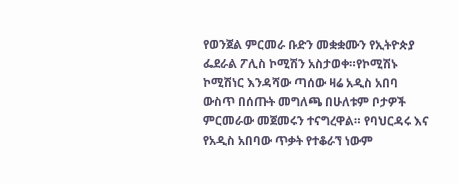የወንጀል ምርመራ ቡድን መቋቋሙን የኢትዮጵያ ፌደራል ፖሊስ ኮሚሽን አስታወቀ።የኮሚሽኑ ኮሚሽነር እንዳሻው ጣሰው ዛሬ አዲስ አበባ ውስጥ በሰጡት መግለጫ በሁለቱም ቦታዎች ምርመራው መጀመሩን ተናግረዋል። የባህርዳሩ እና የአዲስ አበባው ጥቃት የተቆራኘ ነውም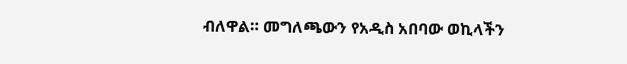ብለዋል። መግለጫውን የአዲስ አበባው ወኪላችን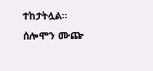ተከታትሏል።
ሰሎሞን ሙጬ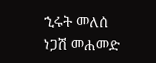ኂሩት መለሰ
ነጋሽ መሐመድ